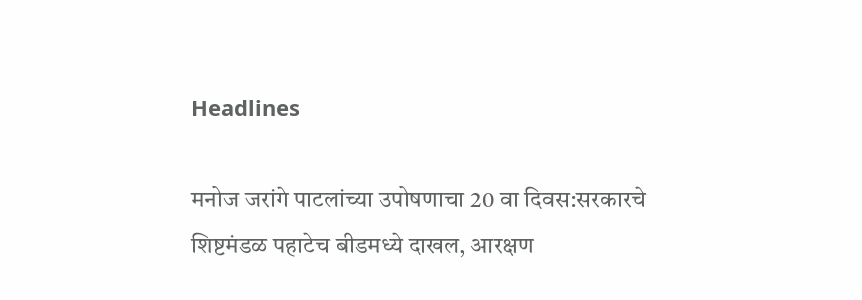Headlines

मनोज जरांगे पाटलांच्या उपोषणाचा 20 वा दिवस:सरकारचे शिष्टमंडळ पहाटेच बीडमध्ये दाखल, आरक्षण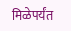मिळेपर्यंत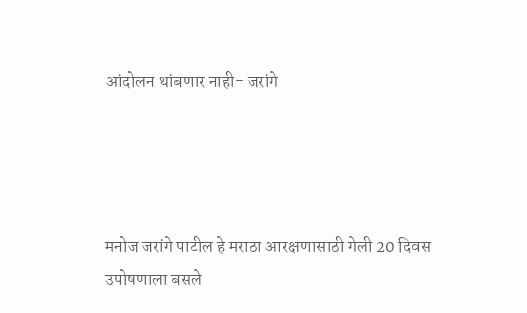आंदोलन थांबणार नाही- जरांगे




मनोज जरांगे पाटील हे मराठा आरक्षणासाठी गेली 20 दिवस उपोषणाला बसले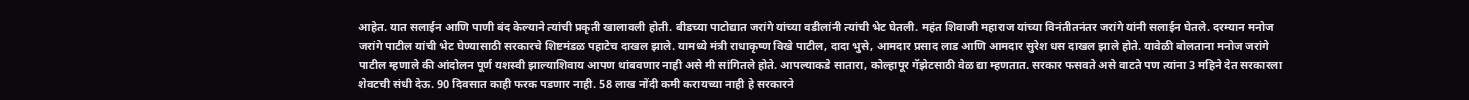आहेत. यात सलाईन आणि पाणी बंद केल्याने त्यांची प्रकृती खालावली होती. बीडच्या पाटोद्यात जरांगे यांच्या वडीलांनी त्यांची भेट घेतली. महंत शिवाजी महाराज यांच्या विनंतीतनंतर जरांगे यांनी सलाईन घेतले. दरम्यान मनोज जरांगे पाटील यांची भेट घेण्यासाठी सरकारचे शिष्टमंडळ पहाटेच दाखल झाले. यामध्ये मंत्री राधाकृष्ण विखे पाटील, दादा भुसे, आमदार प्रसाद लाड आणि आमदार सुरेश धस दाखल झाले होते. यावेळी बोलताना मनोज जरांगे पाटील म्हणाले की आंदोलन पूर्ण यशस्वी झाल्याशिवाय आपण थांबवणार नाही असे मी सांगितले होते. आपल्याकडे सातारा, कोल्हापूर गॅझेटसाठी वेळ द्या म्हणतात. सरकार फसवते असे वाटते पण त्यांना 3 महिने देत सरकारला शेवटची संधी देऊ. 90 दिवसात काही फरक पडणार नाही. 58 लाख नोंदी कमी करायच्या नाही हे सरकारने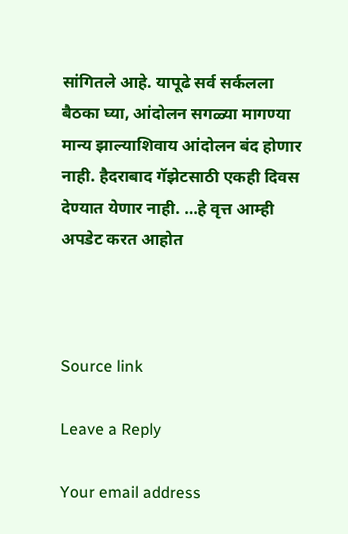सांगितले आहे. यापूढे सर्व सर्कलला बैठका घ्या, आंदोलन सगळ्या मागण्या मान्य झाल्याशिवाय आंदोलन बंद होणार नाही. हैदराबाद गॅझेटसाठी एकही दिवस देण्यात येणार नाही. …हे वृत्त आम्ही अपडेट करत आहोत



Source link

Leave a Reply

Your email address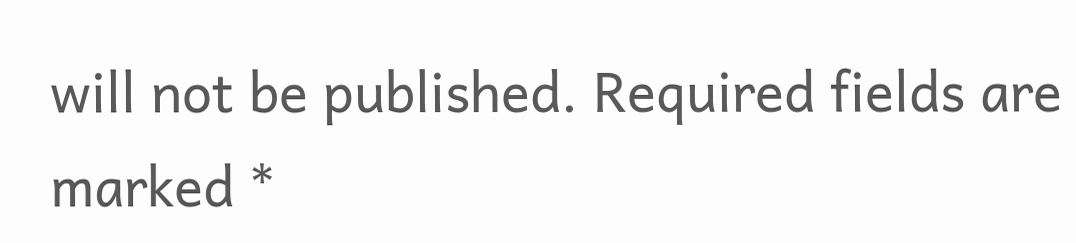will not be published. Required fields are marked *